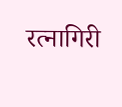रत्नागिरी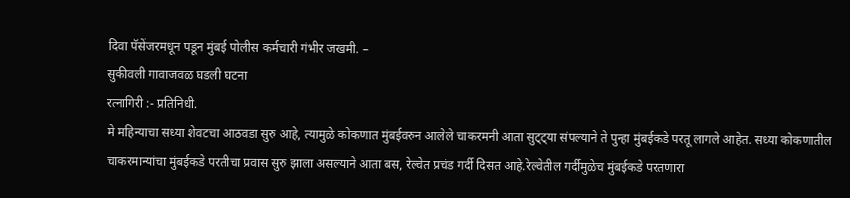दिवा पॅसेंजरमधून पडून मुंबई पोलीस कर्मचारी गंभीर जखमी. –
सुकीवली गावाजवळ घडली घटना
रत्नागिरी :- प्रतिनिधी.
मे महिन्याचा सध्या शेवटचा आठवडा सुरु आहे, त्यामुळे कोकणात मुंबईवरुन आलेले चाकरमनी आता सुट्ट्या संपल्याने ते पुन्हा मुंबईकडे परतू लागले आहेत. सध्या कोकणातील चाकरमान्यांचा मुंबईकडे परतीचा प्रवास सुरु झाला असल्याने आता बस, रेल्वेत प्रचंड गर्दी दिसत आहे.रेल्वेतील गर्दीमुळेच मुंबईकडे परतणारा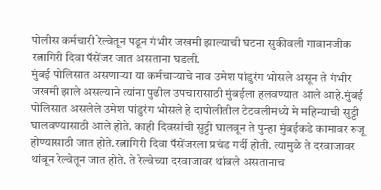पोलीस कर्मचारी रेल्वेतून पडून गंभीर जखमी झाल्याची घटना सुकीवली गावानजीक रत्नागिरी दिवा पॅसेंजर जात असताना घडली.
मुंबई पोलिसात असणाऱ्या या कर्मचाऱ्याचे नाव उमेश पांडुरंग भोसले असून ते गंभीर जखमी झाले असल्याने त्यांना पुढील उपचारासाठी मुंबईला हलवण्यात आले आहे.मुंबई पोलिसात असलेले उमेश पांडुरंग भोसले हे दापोलीतील टेटवलीमध्ये मे महिन्याची सुट्टी घालवण्यासाठी आले होते. काही दिवसांची सुट्टी घालवून ते पुन्हा मुंबईकडे कामावर रुजू होण्यासाठी जात होते.रत्नागिरी दिवा पॅसेंजरला प्रचंड गर्दी होती. त्यामुळे ते दरवाजावर थांबून रेल्वेतून जात होते. ते रेल्वेच्या दरवाजावर थांबले असतानाच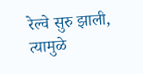रेल्वे सुरु झाली, त्यामुळे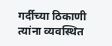गर्दीच्या ठिकाणी त्यांना व्यवस्थित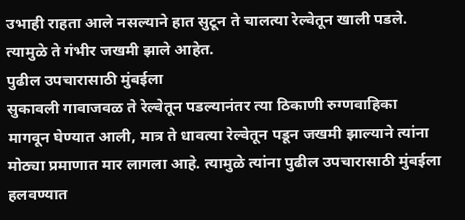उभाही राहता आले नसल्याने हात सुटून ते चालत्या रेल्वेतून खाली पडले. त्यामुळे ते गंभीर जखमी झाले आहेत.
पुढील उपचारासाठी मुंबईला
सुकावली गावाजवळ ते रेल्वेतून पडल्यानंतर त्या ठिकाणी रुग्णवाहिका मागवून घेण्यात आली, मात्र ते धावत्या रेल्वेतून पडून जखमी झाल्याने त्यांना मोठ्या प्रमाणात मार लागला आहे. त्यामुळे त्यांना पुढील उपचारासाठी मुंबईला हलवण्यात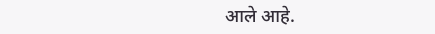आले आहे.